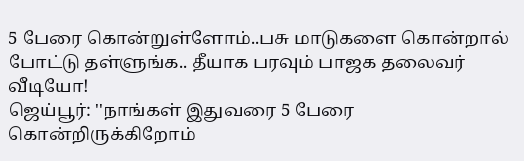5 பேரை கொன்றுள்ளோம்..பசு மாடுகளை கொன்றால் போட்டு தள்ளுங்க.. தீயாக பரவும் பாஜக தலைவர் வீடியோ!
ஜெய்பூர்: ''நாங்கள் இதுவரை 5 பேரை கொன்றிருக்கிறோம்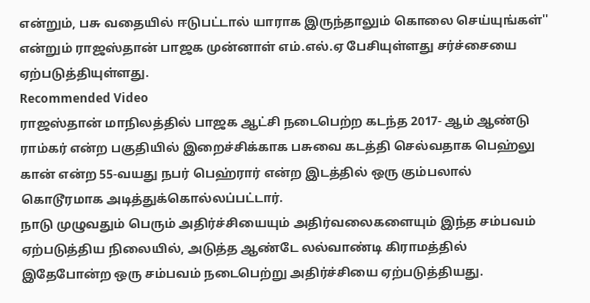என்றும், பசு வதையில் ஈடுபட்டால் யாராக இருந்தாலும் கொலை செய்யுங்கள்'' என்றும் ராஜஸ்தான் பாஜக முன்னாள் எம்.எல்.ஏ பேசியுள்ளது சர்ச்சையை ஏற்படுத்தியுள்ளது.
Recommended Video
ராஜஸ்தான் மாநிலத்தில் பாஜக ஆட்சி நடைபெற்ற கடந்த 2017- ஆம் ஆண்டு ராம்கர் என்ற பகுதியில் இறைச்சிக்காக பசுவை கடத்தி செல்வதாக பெஹ்லு கான் என்ற 55-வயது நபர் பெஹ்ரார் என்ற இடத்தில் ஒரு கும்பலால் கொடூரமாக அடித்துக்கொல்லப்பட்டார்.
நாடு முழுவதும் பெரும் அதிர்ச்சியையும் அதிர்வலைகளையும் இந்த சம்பவம் ஏற்படுத்திய நிலையில், அடுத்த ஆண்டே லல்வாண்டி கிராமத்தில் இதேபோன்ற ஒரு சம்பவம் நடைபெற்று அதிர்ச்சியை ஏற்படுத்தியது.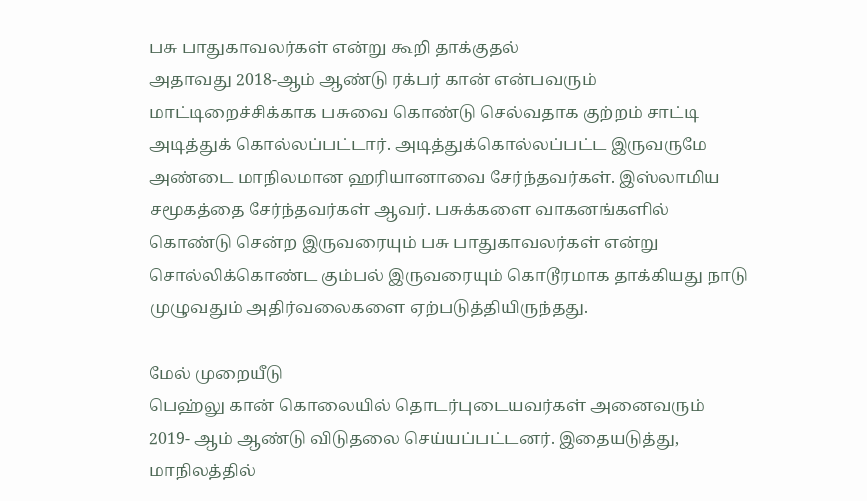பசு பாதுகாவலர்கள் என்று கூறி தாக்குதல்
அதாவது 2018-ஆம் ஆண்டு ரக்பர் கான் என்பவரும் மாட்டிறைச்சிக்காக பசுவை கொண்டு செல்வதாக குற்றம் சாட்டி அடித்துக் கொல்லப்பட்டார். அடித்துக்கொல்லப்பட்ட இருவருமே அண்டை மாநிலமான ஹரியானாவை சேர்ந்தவர்கள். இஸ்லாமிய சமூகத்தை சேர்ந்தவர்கள் ஆவர். பசுக்களை வாகனங்களில் கொண்டு சென்ற இருவரையும் பசு பாதுகாவலர்கள் என்று சொல்லிக்கொண்ட கும்பல் இருவரையும் கொடூரமாக தாக்கியது நாடு முழுவதும் அதிர்வலைகளை ஏற்படுத்தியிருந்தது.

மேல் முறையீடு
பெஹ்லு கான் கொலையில் தொடர்புடையவர்கள் அனைவரும் 2019- ஆம் ஆண்டு விடுதலை செய்யப்பட்டனர். இதையடுத்து, மாநிலத்தில்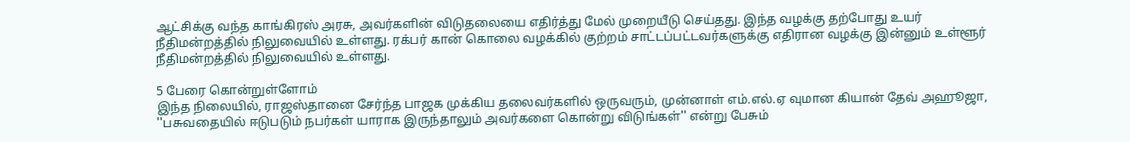ஆட்சிக்கு வந்த காங்கிரஸ் அரசு, அவர்களின் விடுதலையை எதிர்த்து மேல் முறையீடு செய்தது. இந்த வழக்கு தற்போது உயர் நீதிமன்றத்தில் நிலுவையில் உள்ளது. ரக்பர் கான் கொலை வழக்கில் குற்றம் சாட்டப்பட்டவர்களுக்கு எதிரான வழக்கு இன்னும் உள்ளூர் நீதிமன்றத்தில் நிலுவையில் உள்ளது.

5 பேரை கொன்றுள்ளோம்
இந்த நிலையில், ராஜஸ்தானை சேர்ந்த பாஜக முக்கிய தலைவர்களில் ஒருவரும், முன்னாள் எம்.எல்.ஏ வுமான கியான் தேவ் அஹூஜா, ''பசுவதையில் ஈடுபடும் நபர்கள் யாராக இருந்தாலும் அவர்களை கொன்று விடுங்கள்'' என்று பேசும்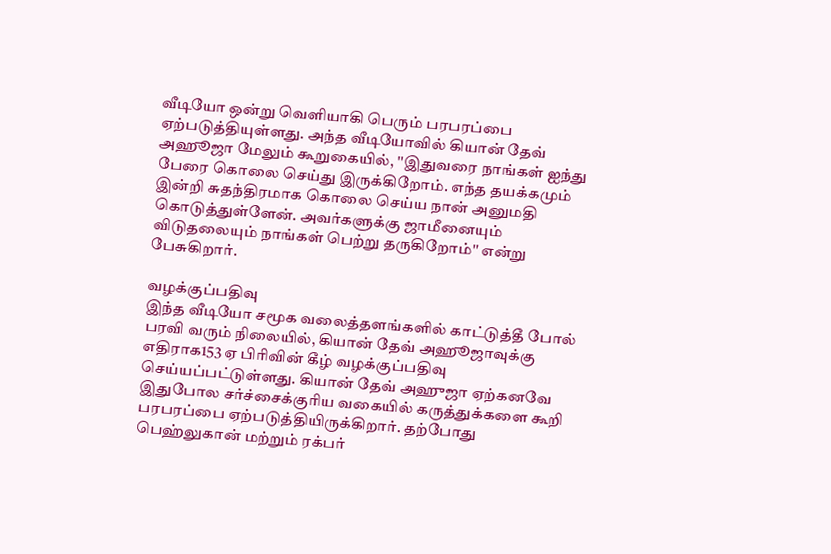வீடியோ ஒன்று வெளியாகி பெரும் பரபரப்பை ஏற்படுத்தியுள்ளது. அந்த வீடியோவில் கியான் தேவ் அஹூஜா மேலும் கூறுகையில், ''இதுவரை நாங்கள் ஐந்து பேரை கொலை செய்து இருக்கிறோம். எந்த தயக்கமும் இன்றி சுதந்திரமாக கொலை செய்ய நான் அனுமதி கொடுத்துள்ளேன். அவர்களுக்கு ஜாமீனையும் விடுதலையும் நாங்கள் பெற்று தருகிறோம்'' என்று பேசுகிறார்.

வழக்குப்பதிவு
இந்த வீடியோ சமூக வலைத்தளங்களில் காட்டுத்தீ போல் பரவி வரும் நிலையில், கியான் தேவ் அஹூஜாவுக்கு எதிராக153 ஏ பிரிவின் கீழ் வழக்குப்பதிவு செய்யப்பட்டுள்ளது. கியான் தேவ் அஹுஜா ஏற்கனவே இதுபோல சர்ச்சைக்குரிய வகையில் கருத்துக்களை கூறி பரபரப்பை ஏற்படுத்தியிருக்கிறார். தற்போது பெஹ்லுகான் மற்றும் ரக்பர்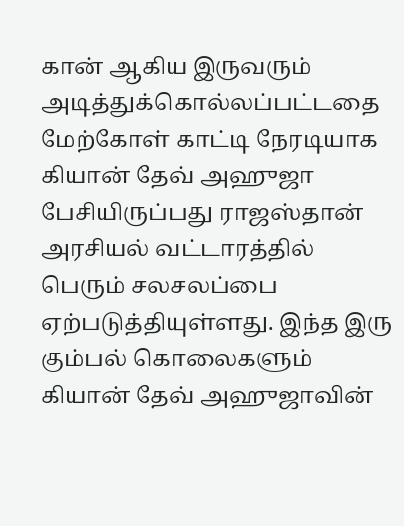கான் ஆகிய இருவரும் அடித்துக்கொல்லப்பட்டதை மேற்கோள் காட்டி நேரடியாக கியான் தேவ் அஹுஜா பேசியிருப்பது ராஜஸ்தான் அரசியல் வட்டாரத்தில் பெரும் சலசலப்பை ஏற்படுத்தியுள்ளது. இந்த இரு கும்பல் கொலைகளும் கியான் தேவ் அஹுஜாவின்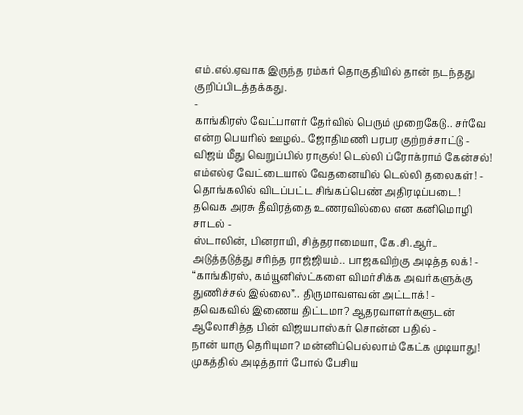எம்.எல்.ஏவாக இருந்த ரம்கர் தொகுதியில் தான் நடந்தது குறிப்பிடத்தக்கது.
-
காங்கிரஸ் வேட்பாளர் தேர்வில் பெரும் முறைகேடு.. சர்வே என்ற பெயரில் ஊழல்.. ஜோதிமணி பரபர குற்றச்சாட்டு -
விஜய் மீது வெறுப்பில் ராகுல்! டெல்லி ப்ரோக்ராம் கேன்சல்! எம்எல்ஏ வேட்டையால் வேதனையில் டெல்லி தலைகள்! -
தொங்கலில் விடப்பட்ட சிங்கப்பெண் அதிரடிப்படை! தவெக அரசு தீவிரத்தை உணரவில்லை என கனிமொழி சாடல் -
ஸ்டாலின், பினராயி, சித்தராமையா, கே.சி.ஆர்.. அடுத்தடுத்து சரிந்த ராஜ்ஜியம்.. பாஜகவிற்கு அடித்த லக்! -
“காங்கிரஸ், கம்யூனிஸ்ட்களை விமர்சிக்க அவர்களுக்கு துணிச்சல் இல்லை”.. திருமாவளவன் அட்டாக்! -
தவெகவில் இணைய திட்டமா? ஆதரவாளர்களுடன் ஆலோசித்த பின் விஜயபாஸ்கர் சொன்ன பதில் -
நான் யாரு தெரியுமா? மன்னிப்பெல்லாம் கேட்க முடியாது! முகத்தில் அடித்தார் போல் பேசிய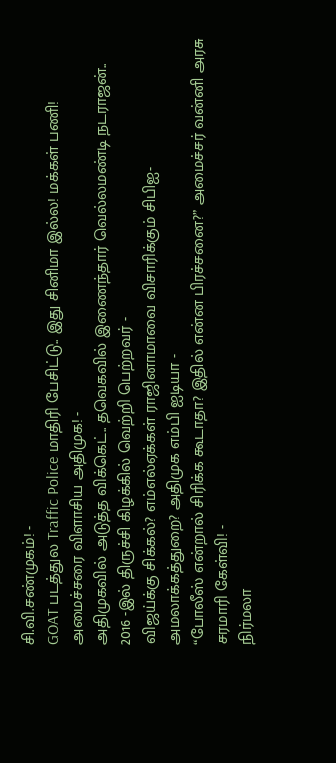சி.வி.சண்முகம்! -
GOAT படத்துல Traffic Police மாதிரி பேசிட்டு.. இது சினிமா இல்ல! மக்கள் பணி! அமைச்சரை விளாசிய அதிமுக! -
அதிமுகவில் அடுத்த விக்கெட்.. தவெகவில் இணைந்தார் வெல்லமண்டி நடராஜன்.. 2016 -இல் திருச்சி கிழக்கில் வெற்றி பெற்றவர் -
விஜய்க்கு சிக்கல்? எம்எல்ஏக்கள் ராஜினாமாவை விசாரிக்கும் சிபிஐ- அமலாக்கத்துறை? அதிமுக எம்பி ஐடியா -
“போலீஸ் என்றால் சிரிக்க கூடாதா? இதில் என்ன பிரச்சனை?” அமைச்சர் வன்னி அரசு சரமாரி கேள்வி! -
நிர்மலா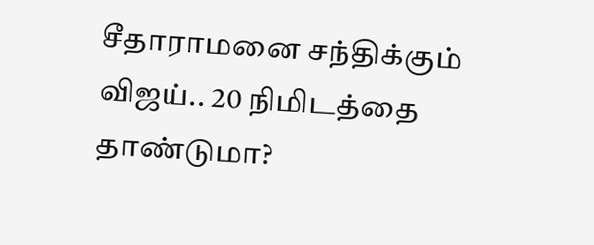சீதாராமனை சந்திக்கும் விஜய்.. 20 நிமிடத்தை தாண்டுமா?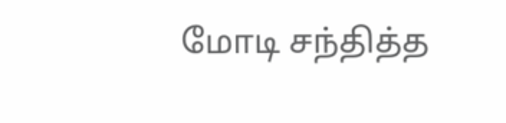மோடி சந்தித்த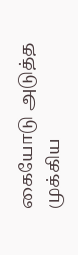கையோடு அடுத்த முக்கிய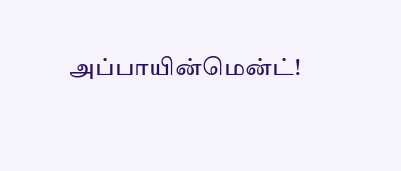அப்பாயின்மென்ட்!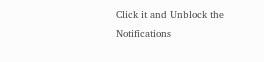Click it and Unblock the Notifications